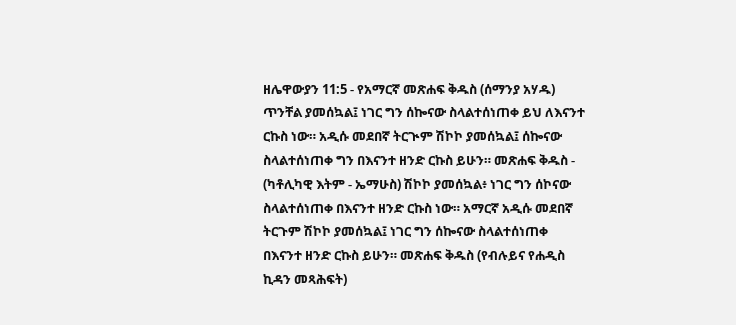ዘሌዋውያን 11:5 - የአማርኛ መጽሐፍ ቅዱስ (ሰማንያ አሃዱ) ጥንቸል ያመሰኳል፤ ነገር ግን ሰኰናው ስላልተሰነጠቀ ይህ ለእናንተ ርኩስ ነው። አዲሱ መደበኛ ትርጒም ሽኮኮ ያመሰኳል፤ ሰኰናው ስላልተሰነጠቀ ግን በእናንተ ዘንድ ርኩስ ይሁን። መጽሐፍ ቅዱስ - (ካቶሊካዊ እትም - ኤማሁስ) ሽኮኮ ያመሰኳል፥ ነገር ግን ሰኮናው ስላልተሰነጠቀ በእናንተ ዘንድ ርኩስ ነው። አማርኛ አዲሱ መደበኛ ትርጉም ሽኮኮ ያመሰኳል፤ ነገር ግን ሰኰናው ስላልተሰነጠቀ በእናንተ ዘንድ ርኩስ ይሁን። መጽሐፍ ቅዱስ (የብሉይና የሐዲስ ኪዳን መጻሕፍት)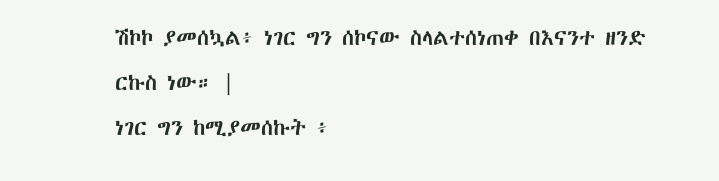ሽኮኮ ያመሰኳል፥ ነገር ግን ሰኮናው ስላልተሰነጠቀ በእናንተ ዘንድ ርኩስ ነው። |
ነገር ግን ከሚያመሰኩት ፥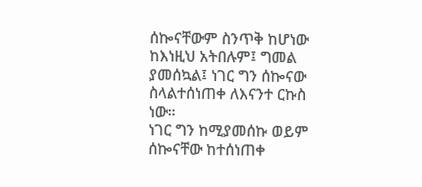ሰኰናቸውም ስንጥቅ ከሆነው ከእነዚህ አትበሉም፤ ግመል ያመሰኳል፤ ነገር ግን ሰኰናው ስላልተሰነጠቀ ለእናንተ ርኩስ ነው።
ነገር ግን ከሚያመሰኩ ወይም ሰኰናቸው ከተሰነጠቀ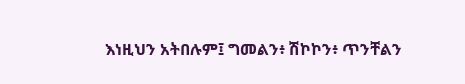እነዚህን አትበሉም፤ ግመልን፥ ሽኮኮን፥ ጥንቸልን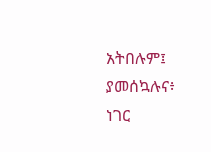አትበሉም፤ ያመሰኳሉና፥ ነገር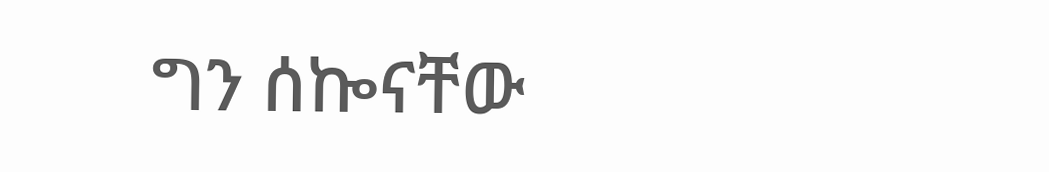ግን ሰኰናቸው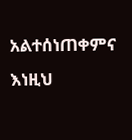አልተሰነጠቀምና እነዚህ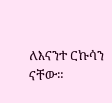ለእናንተ ርኩሳን ናቸው።